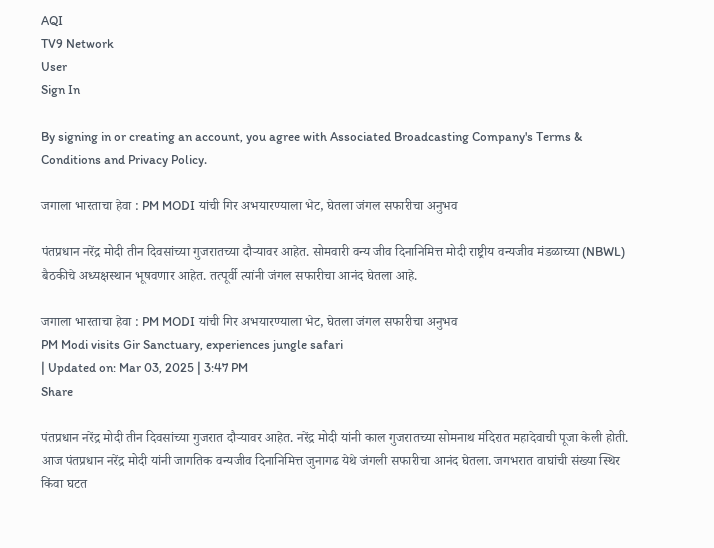AQI
TV9 Network
User
Sign In

By signing in or creating an account, you agree with Associated Broadcasting Company's Terms & Conditions and Privacy Policy.

जगाला भारताचा हेवा : PM MODI यांची गिर अभयारण्याला भेट, घेतला जंगल सफारीचा अनुभव

पंतप्रधान नरेंद्र मोदी तीन दिवसांच्या गुजरातच्या दौऱ्यावर आहेत. सोमवारी वन्य जीव दिनानिमित्त मोदी राष्ट्रीय वन्यजीव मंडळाच्या (NBWL) बैठकीचे अध्यक्षस्थान भूषवणार आहेत. तत्पूर्वी त्यांनी जंगल सफारीचा आनंद घेतला आहे.

जगाला भारताचा हेवा : PM MODI यांची गिर अभयारण्याला भेट, घेतला जंगल सफारीचा अनुभव
PM Modi visits Gir Sanctuary, experiences jungle safari
| Updated on: Mar 03, 2025 | 3:47 PM
Share

पंतप्रधान नरेंद्र मोदी तीन दिवसांच्या गुजरात दौऱ्यावर आहेत. नरेंद्र मोदी यांनी काल गुजरातच्या सोमनाथ मंदिरात महादेवाची पूजा केली होती. आज पंतप्रधान नरेंद्र मोदी यांनी जागतिक वन्यजीव दिनानिमित्त जुनागढ येथे जंगली सफारीचा आनंद घेतला. जगभरात वाघांची संख्या स्थिर किंवा घटत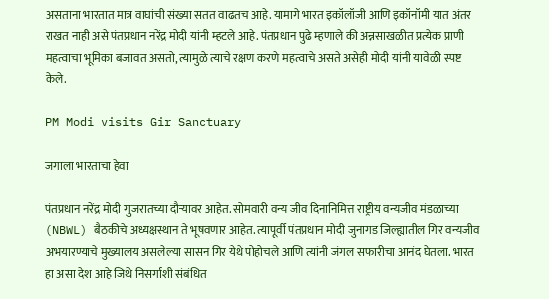असताना भारतात मात्र वाघांची संख्या सतत वाढतच आहे. यामागे भारत इकॉलॉजी आणि इकॉनॉमी यात अंतर राखत नाही असे पंतप्रधान नरेंद्र मोदी यांनी म्हटले आहे. पंतप्रधान पुढे म्हणाले की अन्नसाखळीत प्रत्येक प्राणी महत्वाचा भूमिका बजावत असतो, त्यामुळे त्याचे रक्षण करणे महत्वाचे असते असेही मोदी यांनी यावेळी स्पष्ट केले.

PM Modi visits Gir Sanctuary

जगाला भारताचा हेवा

पंतप्रधान नरेंद्र मोदी गुजरातच्या दौऱ्यावर आहेत. सोमवारी वन्य जीव दिनानिमित्त राष्ट्रीय वन्यजीव मंडळाच्या (NBWL) बैठकीचे अध्यक्षस्थान ते भूषवणार आहेत. त्यापूर्वी पंतप्रधान मोदी जुनागड जिल्ह्यातील गिर वन्यजीव अभयारण्याचे मुख्यालय असलेल्या सासन गिर येथे पोहोचले आणि त्यांनी जंगल सफारीचा आनंद घेतला. भारत हा असा देश आहे जिथे निसर्गाशी संबंधित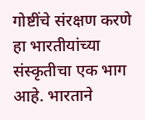गोष्टींचे संरक्षण करणे हा भारतीयांच्या संस्कृतीचा एक भाग आहे. भारताने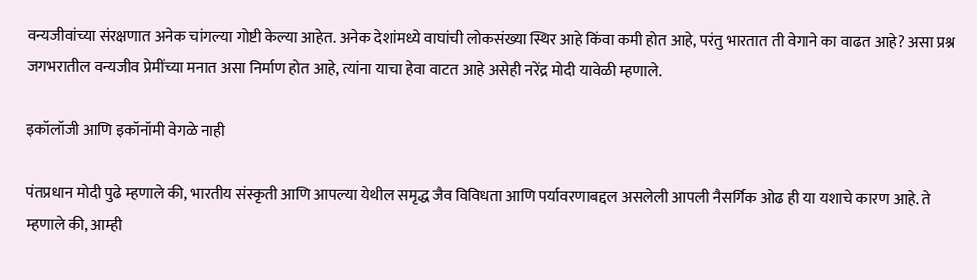वन्यजीवांच्या संरक्षणात अनेक चांगल्या गोष्टी केल्या आहेत. अनेक देशांमध्ये वाघांची लोकसंख्या स्थिर आहे किंवा कमी होत आहे, परंतु भारतात ती वेगाने का वाढत आहे? असा प्रश्न जगभरातील वन्यजीव प्रेमींच्या मनात असा निर्माण होत आहे, त्यांना याचा हेवा वाटत आहे असेही नरेंद्र मोदी यावेळी म्हणाले.

इकॉलॉजी आणि इकॉनॉमी वेगळे नाही

पंतप्रधान मोदी पुढे म्हणाले की, भारतीय संस्कृती आणि आपल्या येथील समृद्ध जैव विविधता आणि पर्यावरणाबद्दल असलेली आपली नैसर्गिक ओढ ही या यशाचे कारण आहे. ते म्हणाले की, आम्ही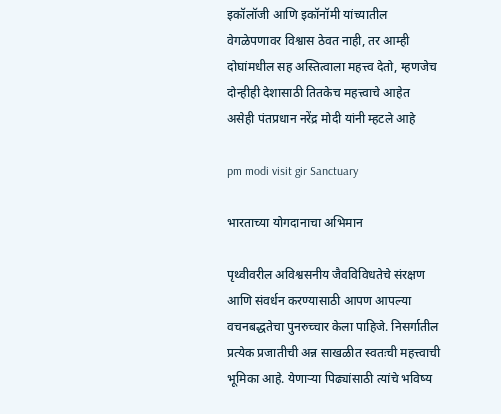इकॉलॉजी आणि इकॉनॉमी यांच्यातील वेगळेपणावर विश्वास ठेवत नाही, तर आम्ही दोघांमधील सह अस्तित्वाला महत्त्व देतो, म्हणजेच दोन्हीही देशासाठी तितकेच महत्त्वाचे आहेत असेही पंतप्रधान नरेंद्र मोदी यांनी म्हटले आहे

pm modi visit gir Sanctuary

भारताच्या योगदानाचा अभिमान

पृथ्वीवरील अविश्वसनीय जैवविविधतेचे संरक्षण आणि संवर्धन करण्यासाठी आपण आपल्या वचनबद्धतेचा पुनरुच्चार केला पाहिजे. निसर्गातील प्रत्येक प्रजातीची अन्न साखळीत स्वतःची महत्त्वाची भूमिका आहे. येणाऱ्या पिढ्यांसाठी त्यांचे भविष्य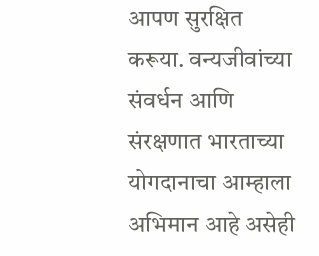आपण सुरक्षित करूया. वन्यजीवांच्या संवर्धन आणि संरक्षणात भारताच्या योगदानाचा आम्हाला अभिमान आहे असेही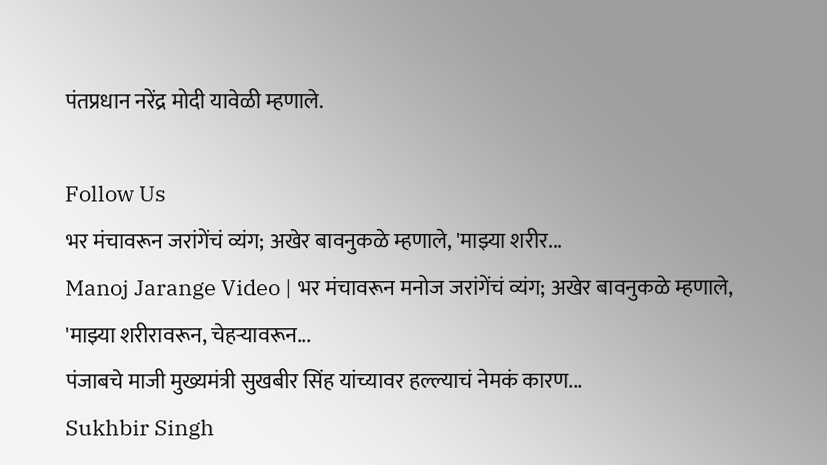पंतप्रधान नरेंद्र मोदी यावेळी म्हणाले.

Follow Us
भर मंचावरून जरांगेंचं व्यंग; अखेर बावनुकळे म्हणाले, 'माझ्या शरीर...
Manoj Jarange Video | भर मंचावरून मनोज जरांगेंचं व्यंग; अखेर बावनुकळे म्हणाले, 'माझ्या शरीरावरून, चेहऱ्यावरून...
पंजाबचे माजी मुख्यमंत्री सुखबीर सिंह यांच्यावर हल्ल्याचं नेमकं कारण...
Sukhbir Singh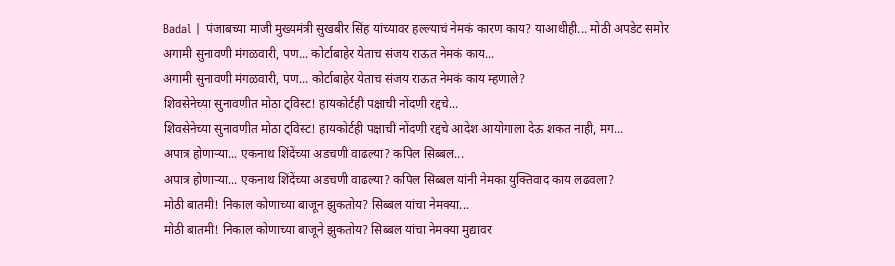Badal | पंजाबच्या माजी मुख्यमंत्री सुखबीर सिंह यांच्यावर हल्ल्याचं नेमकं कारण काय? याआधीही... मोठी अपडेट समोर
अगामी सुनावणी मंगळवारी, पण... कोर्टाबाहेर येताच संजय राऊत नेमकं काय...
अगामी सुनावणी मंगळवारी, पण... कोर्टाबाहेर येताच संजय राऊत नेमकं काय म्हणाले?
शिवसेनेच्या सुनावणीत मोठा ट्विस्ट! हायकोर्टही पक्षाची नोंदणी रद्दचे...
शिवसेनेच्या सुनावणीत मोठा ट्विस्ट! हायकोर्टही पक्षाची नोंदणी रद्दचे आदेश आयोगाला देऊ शकत नाही, मग...
अपात्र होणाऱ्या... एकनाथ शिंदेंच्या अडचणी वाढल्या? कपिल सिब्बल...
अपात्र होणाऱ्या... एकनाथ शिंदेंच्या अडचणी वाढल्या? कपिल सिब्बल यांनी नेमका युक्तिवाद काय लढवला?
मोठी बातमी! निकाल कोणाच्या बाजून झुकतोय? सिब्बल यांचा नेमक्या...
मोठी बातमी! निकाल कोणाच्या बाजूने झुकतोय? सिब्बल यांचा नेमक्या मुद्यावर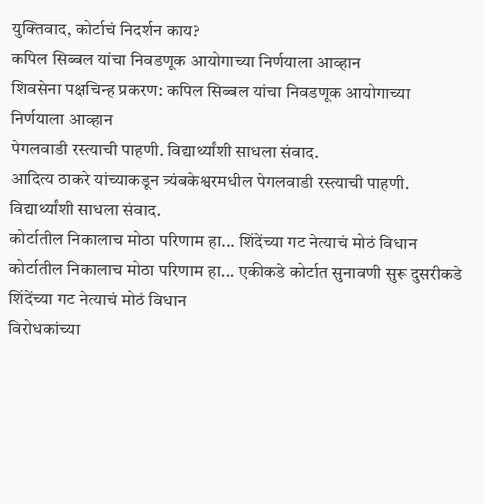युक्तिवाद, कोर्टाचं निदर्शन काय?
कपिल सिब्बल यांचा निवडणूक आयोगाच्या निर्णयाला आव्हान
शिवसेना पक्षचिन्ह प्रकरण: कपिल सिब्बल यांचा निवडणूक आयोगाच्या निर्णयाला आव्हान
पेगलवाडी रस्त्याची पाहणी. विद्यार्थ्यांशी साधला संवाद.
आदित्य ठाकरे यांच्याकडून त्र्यंबकेश्वरमधील पेगलवाडी रस्त्याची पाहणी. विद्यार्थ्यांशी साधला संवाद.
कोर्टातील निकालाच मोठा परिणाम हा... शिंदेंच्या गट नेत्याचं मोठं विधान
कोर्टातील निकालाच मोठा परिणाम हा... एकीकडे कोर्टात सुनावणी सुरू दुसरीकडे शिंदेंच्या गट नेत्याचं मोठं विधान
विरोधकांच्या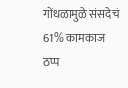गोंधळामुळे संसदेचं 61% कामकाज ठप्प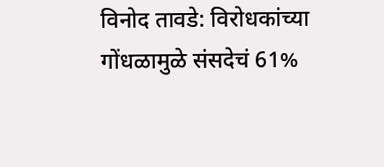विनोद तावडे: विरोधकांच्या गोंधळामुळे संसदेचं 61%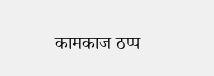कामकाज ठप्प